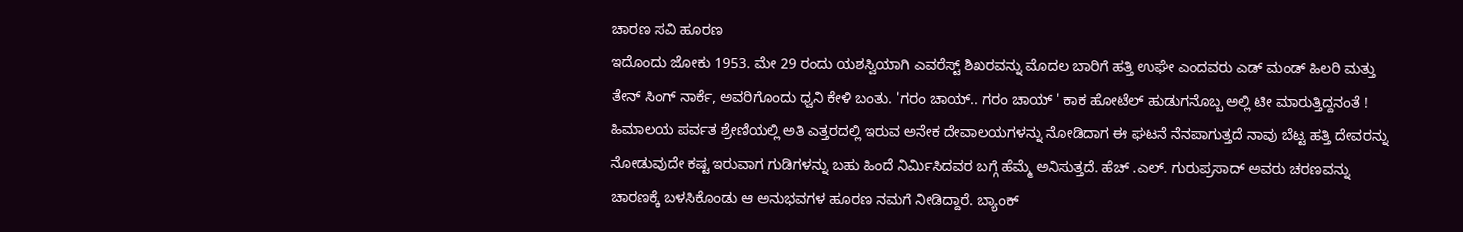ಚಾರಣ ಸವಿ ಹೂರಣ
ಇದೊಂದು ಜೋಕು 1953. ಮೇ 29 ರಂದು ಯಶಸ್ವಿಯಾಗಿ ಎವರೆಸ್ಟ್ ಶಿಖರವನ್ನು ಮೊದಲ ಬಾರಿಗೆ ಹತ್ತಿ ಉಘೇ ಎಂದವರು ಎಡ್ ಮಂಡ್ ಹಿಲರಿ ಮತ್ತು ತೇನ್ ಸಿಂಗ್ ನಾರ್ಕೆ, ಅವರಿಗೊಂದು ಧ್ವನಿ ಕೇಳಿ ಬಂತು. 'ಗರಂ ಚಾಯ್.. ಗರಂ ಚಾಯ್ ' ಕಾಕ ಹೋಟೆಲ್ ಹುಡುಗನೊಬ್ಬ ಅಲ್ಲಿ ಟೀ ಮಾರುತ್ತಿದ್ದನಂತೆ !
ಹಿಮಾಲಯ ಪರ್ವತ ಶ್ರೇಣಿಯಲ್ಲಿ ಅತಿ ಎತ್ತರದಲ್ಲಿ ಇರುವ ಅನೇಕ ದೇವಾಲಯಗಳನ್ನು ನೋಡಿದಾಗ ಈ ಘಟನೆ ನೆನಪಾಗುತ್ತದೆ ನಾವು ಬೆಟ್ಟ ಹತ್ತಿ ದೇವರನ್ನು ನೋಡುವುದೇ ಕಷ್ಟ ಇರುವಾಗ ಗುಡಿಗಳನ್ನು ಬಹು ಹಿಂದೆ ನಿರ್ಮಿಸಿದವರ ಬಗ್ಗೆ ಹೆಮ್ಮೆ ಅನಿಸುತ್ತದೆ. ಹೆಚ್ .ಎಲ್. ಗುರುಪ್ರಸಾದ್ ಅವರು ಚರಣವನ್ನು ಚಾರಣಕ್ಕೆ ಬಳಸಿಕೊಂಡು ಆ ಅನುಭವಗಳ ಹೂರಣ ನಮಗೆ ನೀಡಿದ್ದಾರೆ. ಬ್ಯಾಂಕ್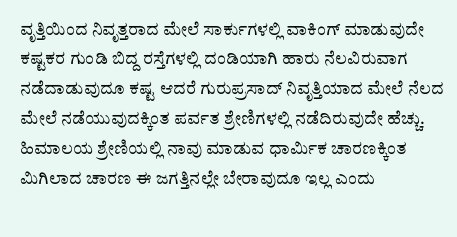ವೃತ್ತಿಯಿಂದ ನಿವೃತ್ತರಾದ ಮೇಲೆ ಸಾರ್ಕುಗಳಲ್ಲಿ ವಾಕಿಂಗ್ ಮಾಡುವುದೇ ಕಷ್ಟಕರ ಗುಂಡಿ ಬಿದ್ದ ರಸ್ತೆಗಳಲ್ಲಿ ದಂಡಿಯಾಗಿ ಹಾರು ನೆಲವಿರುವಾಗ ನಡೆದಾಡುವುದೂ ಕಷ್ಟ ಆದರೆ ಗುರುಪ್ರಸಾದ್ ನಿವೃತ್ತಿಯಾದ ಮೇಲೆ ನೆಲದ ಮೇಲೆ ನಡೆಯುವುದಕ್ಕಿಂತ ಪರ್ವತ ಶ್ರೇಣಿಗಳಲ್ಲಿ ನಡೆದಿರುವುದೇ ಹೆಚ್ಚು. ಹಿಮಾಲಯ ಶ್ರೇಣಿಯಲ್ಲಿ ನಾವು ಮಾಡುವ ಧಾರ್ಮಿಕ ಚಾರಣಕ್ಕಿಂತ ಮಿಗಿಲಾದ ಚಾರಣ ಈ ಜಗತ್ತಿನಲ್ಲೇ ಬೇರಾವುದೂ ಇಲ್ಲ ಎಂದು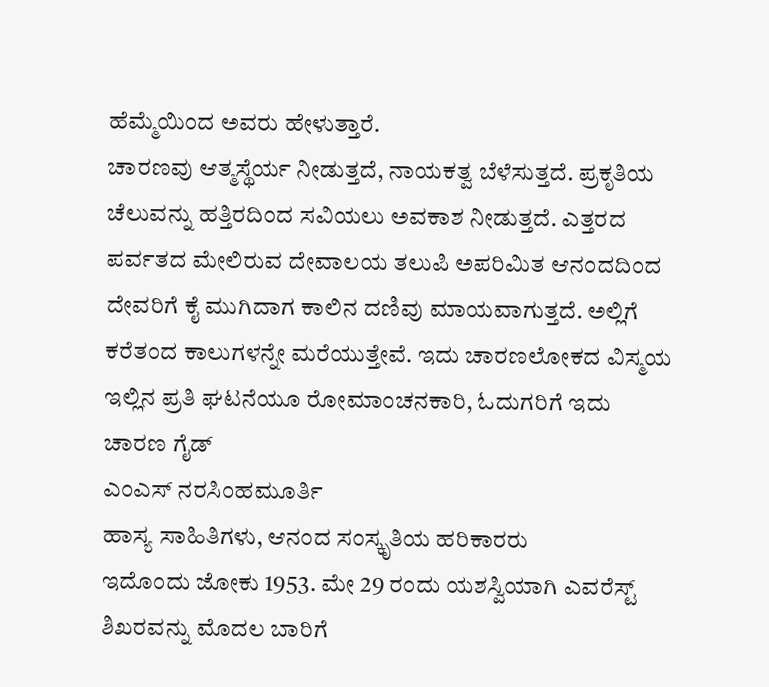ಹೆಮ್ಮೆಯಿಂದ ಅವರು ಹೇಳುತ್ತಾರೆ.
ಚಾರಣವು ಆತ್ಮಸ್ಥೆರ್ಯ ನೀಡುತ್ತದೆ, ನಾಯಕತ್ವ ಬೆಳೆಸುತ್ತದೆ. ಪ್ರಕೃತಿಯ ಚೆಲುವನ್ನು ಹತ್ತಿರದಿಂದ ಸವಿಯಲು ಅವಕಾಶ ನೀಡುತ್ತದೆ. ಎತ್ತರದ ಪರ್ವತದ ಮೇಲಿರುವ ದೇವಾಲಯ ತಲುಪಿ ಅಪರಿಮಿತ ಆನಂದದಿಂದ ದೇವರಿಗೆ ಕೈ ಮುಗಿದಾಗ ಕಾಲಿನ ದಣಿವು ಮಾಯವಾಗುತ್ತದೆ. ಅಲ್ಲಿಗೆ ಕರೆತಂದ ಕಾಲುಗಳನ್ನೇ ಮರೆಯುತ್ತೇವೆ. ಇದು ಚಾರಣಲೋಕದ ವಿಸ್ಮಯ ಇಲ್ಲಿನ ಪ್ರತಿ ಘಟನೆಯೂ ರೋಮಾಂಚನಕಾರಿ, ಓದುಗರಿಗೆ ಇದು ಚಾರಣ ಗೈಡ್
ಎಂಎಸ್ ನರಸಿಂಹಮೂರ್ತಿ
ಹಾಸ್ಯ ಸಾಹಿತಿಗಳು, ಆನಂದ ಸಂಸ್ಕೃತಿಯ ಹರಿಕಾರರು
ಇದೊಂದು ಜೋಕು 1953. ಮೇ 29 ರಂದು ಯಶಸ್ವಿಯಾಗಿ ಎವರೆಸ್ಟ್ ಶಿಖರವನ್ನು ಮೊದಲ ಬಾರಿಗೆ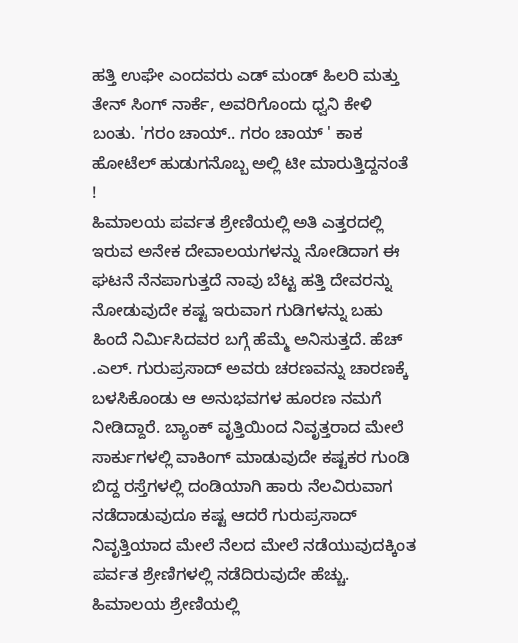ಹತ್ತಿ ಉಘೇ ಎಂದವರು ಎಡ್ ಮಂಡ್ ಹಿಲರಿ ಮತ್ತು ತೇನ್ ಸಿಂಗ್ ನಾರ್ಕೆ, ಅವರಿಗೊಂದು ಧ್ವನಿ ಕೇಳಿ ಬಂತು. 'ಗರಂ ಚಾಯ್.. ಗರಂ ಚಾಯ್ ' ಕಾಕ ಹೋಟೆಲ್ ಹುಡುಗನೊಬ್ಬ ಅಲ್ಲಿ ಟೀ ಮಾರುತ್ತಿದ್ದನಂತೆ !
ಹಿಮಾಲಯ ಪರ್ವತ ಶ್ರೇಣಿಯಲ್ಲಿ ಅತಿ ಎತ್ತರದಲ್ಲಿ ಇರುವ ಅನೇಕ ದೇವಾಲಯಗಳನ್ನು ನೋಡಿದಾಗ ಈ ಘಟನೆ ನೆನಪಾಗುತ್ತದೆ ನಾವು ಬೆಟ್ಟ ಹತ್ತಿ ದೇವರನ್ನು ನೋಡುವುದೇ ಕಷ್ಟ ಇರುವಾಗ ಗುಡಿಗಳನ್ನು ಬಹು ಹಿಂದೆ ನಿರ್ಮಿಸಿದವರ ಬಗ್ಗೆ ಹೆಮ್ಮೆ ಅನಿಸುತ್ತದೆ. ಹೆಚ್ .ಎಲ್. ಗುರುಪ್ರಸಾದ್ ಅವರು ಚರಣವನ್ನು ಚಾರಣಕ್ಕೆ ಬಳಸಿಕೊಂಡು ಆ ಅನುಭವಗಳ ಹೂರಣ ನಮಗೆ ನೀಡಿದ್ದಾರೆ. ಬ್ಯಾಂಕ್ ವೃತ್ತಿಯಿಂದ ನಿವೃತ್ತರಾದ ಮೇಲೆ ಸಾರ್ಕುಗಳಲ್ಲಿ ವಾಕಿಂಗ್ ಮಾಡುವುದೇ ಕಷ್ಟಕರ ಗುಂಡಿ ಬಿದ್ದ ರಸ್ತೆಗಳಲ್ಲಿ ದಂಡಿಯಾಗಿ ಹಾರು ನೆಲವಿರುವಾಗ ನಡೆದಾಡುವುದೂ ಕಷ್ಟ ಆದರೆ ಗುರುಪ್ರಸಾದ್ ನಿವೃತ್ತಿಯಾದ ಮೇಲೆ ನೆಲದ ಮೇಲೆ ನಡೆಯುವುದಕ್ಕಿಂತ ಪರ್ವತ ಶ್ರೇಣಿಗಳಲ್ಲಿ ನಡೆದಿರುವುದೇ ಹೆಚ್ಚು. ಹಿಮಾಲಯ ಶ್ರೇಣಿಯಲ್ಲಿ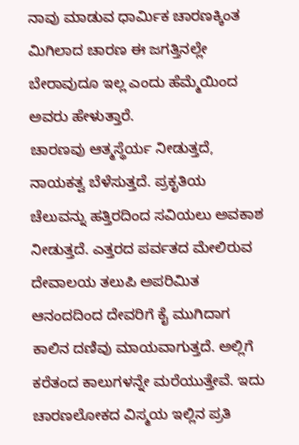ನಾವು ಮಾಡುವ ಧಾರ್ಮಿಕ ಚಾರಣಕ್ಕಿಂತ ಮಿಗಿಲಾದ ಚಾರಣ ಈ ಜಗತ್ತಿನಲ್ಲೇ ಬೇರಾವುದೂ ಇಲ್ಲ ಎಂದು ಹೆಮ್ಮೆಯಿಂದ ಅವರು ಹೇಳುತ್ತಾರೆ.
ಚಾರಣವು ಆತ್ಮಸ್ಥೆರ್ಯ ನೀಡುತ್ತದೆ, ನಾಯಕತ್ವ ಬೆಳೆಸುತ್ತದೆ. ಪ್ರಕೃತಿಯ ಚೆಲುವನ್ನು ಹತ್ತಿರದಿಂದ ಸವಿಯಲು ಅವಕಾಶ ನೀಡುತ್ತದೆ. ಎತ್ತರದ ಪರ್ವತದ ಮೇಲಿರುವ ದೇವಾಲಯ ತಲುಪಿ ಅಪರಿಮಿತ ಆನಂದದಿಂದ ದೇವರಿಗೆ ಕೈ ಮುಗಿದಾಗ ಕಾಲಿನ ದಣಿವು ಮಾಯವಾಗುತ್ತದೆ. ಅಲ್ಲಿಗೆ ಕರೆತಂದ ಕಾಲುಗಳನ್ನೇ ಮರೆಯುತ್ತೇವೆ. ಇದು ಚಾರಣಲೋಕದ ವಿಸ್ಮಯ ಇಲ್ಲಿನ ಪ್ರತಿ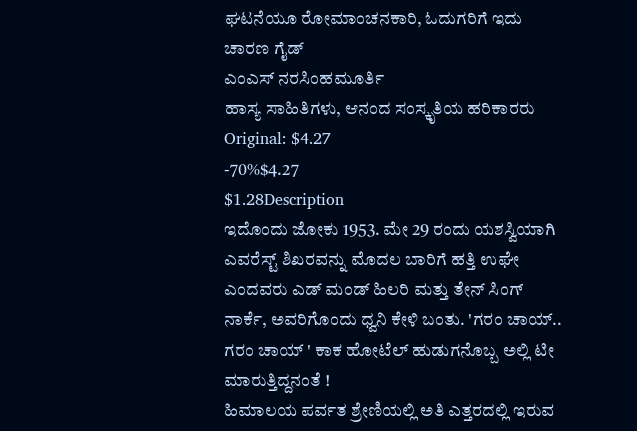ಘಟನೆಯೂ ರೋಮಾಂಚನಕಾರಿ, ಓದುಗರಿಗೆ ಇದು ಚಾರಣ ಗೈಡ್
ಎಂಎಸ್ ನರಸಿಂಹಮೂರ್ತಿ
ಹಾಸ್ಯ ಸಾಹಿತಿಗಳು, ಆನಂದ ಸಂಸ್ಕೃತಿಯ ಹರಿಕಾರರು
Original: $4.27
-70%$4.27
$1.28Description
ಇದೊಂದು ಜೋಕು 1953. ಮೇ 29 ರಂದು ಯಶಸ್ವಿಯಾಗಿ ಎವರೆಸ್ಟ್ ಶಿಖರವನ್ನು ಮೊದಲ ಬಾರಿಗೆ ಹತ್ತಿ ಉಘೇ ಎಂದವರು ಎಡ್ ಮಂಡ್ ಹಿಲರಿ ಮತ್ತು ತೇನ್ ಸಿಂಗ್ ನಾರ್ಕೆ, ಅವರಿಗೊಂದು ಧ್ವನಿ ಕೇಳಿ ಬಂತು. 'ಗರಂ ಚಾಯ್.. ಗರಂ ಚಾಯ್ ' ಕಾಕ ಹೋಟೆಲ್ ಹುಡುಗನೊಬ್ಬ ಅಲ್ಲಿ ಟೀ ಮಾರುತ್ತಿದ್ದನಂತೆ !
ಹಿಮಾಲಯ ಪರ್ವತ ಶ್ರೇಣಿಯಲ್ಲಿ ಅತಿ ಎತ್ತರದಲ್ಲಿ ಇರುವ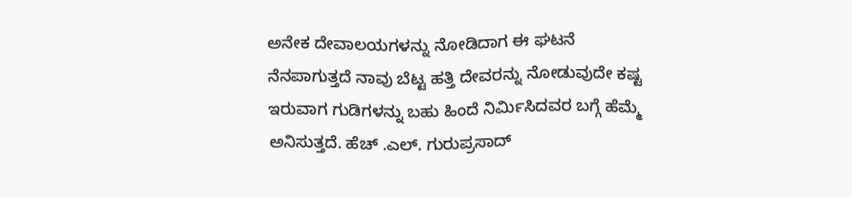ಅನೇಕ ದೇವಾಲಯಗಳನ್ನು ನೋಡಿದಾಗ ಈ ಘಟನೆ ನೆನಪಾಗುತ್ತದೆ ನಾವು ಬೆಟ್ಟ ಹತ್ತಿ ದೇವರನ್ನು ನೋಡುವುದೇ ಕಷ್ಟ ಇರುವಾಗ ಗುಡಿಗಳನ್ನು ಬಹು ಹಿಂದೆ ನಿರ್ಮಿಸಿದವರ ಬಗ್ಗೆ ಹೆಮ್ಮೆ ಅನಿಸುತ್ತದೆ. ಹೆಚ್ .ಎಲ್. ಗುರುಪ್ರಸಾದ್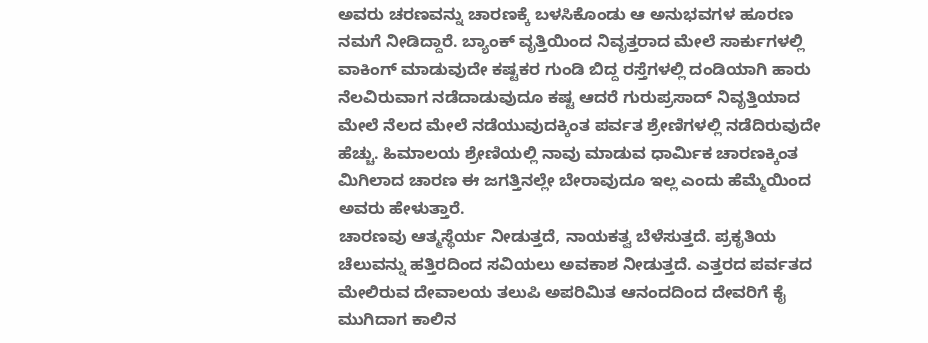ಅವರು ಚರಣವನ್ನು ಚಾರಣಕ್ಕೆ ಬಳಸಿಕೊಂಡು ಆ ಅನುಭವಗಳ ಹೂರಣ ನಮಗೆ ನೀಡಿದ್ದಾರೆ. ಬ್ಯಾಂಕ್ ವೃತ್ತಿಯಿಂದ ನಿವೃತ್ತರಾದ ಮೇಲೆ ಸಾರ್ಕುಗಳಲ್ಲಿ ವಾಕಿಂಗ್ ಮಾಡುವುದೇ ಕಷ್ಟಕರ ಗುಂಡಿ ಬಿದ್ದ ರಸ್ತೆಗಳಲ್ಲಿ ದಂಡಿಯಾಗಿ ಹಾರು ನೆಲವಿರುವಾಗ ನಡೆದಾಡುವುದೂ ಕಷ್ಟ ಆದರೆ ಗುರುಪ್ರಸಾದ್ ನಿವೃತ್ತಿಯಾದ ಮೇಲೆ ನೆಲದ ಮೇಲೆ ನಡೆಯುವುದಕ್ಕಿಂತ ಪರ್ವತ ಶ್ರೇಣಿಗಳಲ್ಲಿ ನಡೆದಿರುವುದೇ ಹೆಚ್ಚು. ಹಿಮಾಲಯ ಶ್ರೇಣಿಯಲ್ಲಿ ನಾವು ಮಾಡುವ ಧಾರ್ಮಿಕ ಚಾರಣಕ್ಕಿಂತ ಮಿಗಿಲಾದ ಚಾರಣ ಈ ಜಗತ್ತಿನಲ್ಲೇ ಬೇರಾವುದೂ ಇಲ್ಲ ಎಂದು ಹೆಮ್ಮೆಯಿಂದ ಅವರು ಹೇಳುತ್ತಾರೆ.
ಚಾರಣವು ಆತ್ಮಸ್ಥೆರ್ಯ ನೀಡುತ್ತದೆ, ನಾಯಕತ್ವ ಬೆಳೆಸುತ್ತದೆ. ಪ್ರಕೃತಿಯ ಚೆಲುವನ್ನು ಹತ್ತಿರದಿಂದ ಸವಿಯಲು ಅವಕಾಶ ನೀಡುತ್ತದೆ. ಎತ್ತರದ ಪರ್ವತದ ಮೇಲಿರುವ ದೇವಾಲಯ ತಲುಪಿ ಅಪರಿಮಿತ ಆನಂದದಿಂದ ದೇವರಿಗೆ ಕೈ ಮುಗಿದಾಗ ಕಾಲಿನ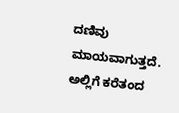ದಣಿವು ಮಾಯವಾಗುತ್ತದೆ. ಅಲ್ಲಿಗೆ ಕರೆತಂದ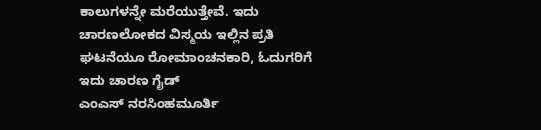ಕಾಲುಗಳನ್ನೇ ಮರೆಯುತ್ತೇವೆ. ಇದು ಚಾರಣಲೋಕದ ವಿಸ್ಮಯ ಇಲ್ಲಿನ ಪ್ರತಿ ಘಟನೆಯೂ ರೋಮಾಂಚನಕಾರಿ, ಓದುಗರಿಗೆ ಇದು ಚಾರಣ ಗೈಡ್
ಎಂಎಸ್ ನರಸಿಂಹಮೂರ್ತಿ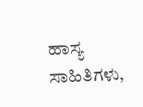ಹಾಸ್ಯ ಸಾಹಿತಿಗಳು,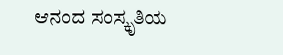ಆನಂದ ಸಂಸ್ಕೃತಿಯ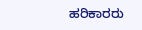ಹರಿಕಾರರು